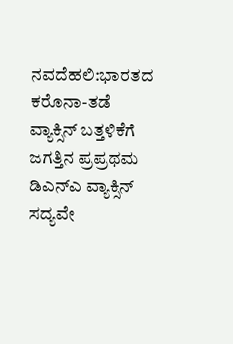ನವದೆಹಲಿ:ಭಾರತದ ಕರೊನಾ-ತಡೆ ವ್ಯಾಕ್ಸಿನ್ ಬತ್ತಳಿಕೆಗೆ ಜಗತ್ತಿನ ಪ್ರಪ್ರಥಮ ಡಿಎನ್ಎ ವ್ಯಾಕ್ಸಿನ್ ಸದ್ಯವೇ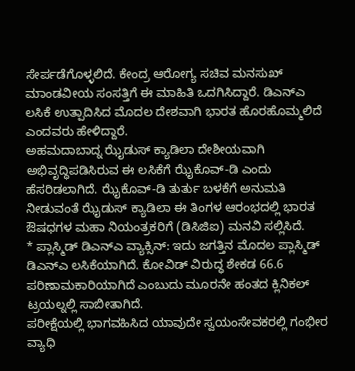ಸೇರ್ಪಡೆಗೊಳ್ಳಲಿದೆ. ಕೇಂದ್ರ ಆರೋಗ್ಯ ಸಚಿವ ಮನಸುಖ್ ಮಾಂಡವೀಯ ಸಂಸತ್ತಿಗೆ ಈ ಮಾಹಿತಿ ಒದಗಿಸಿದ್ದಾರೆ. ಡಿಎನ್ಎ ಲಸಿಕೆ ಉತ್ಪಾದಿಸಿದ ಮೊದಲ ದೇಶವಾಗಿ ಭಾರತ ಹೊರಹೊಮ್ಮಲಿದೆ ಎಂದವರು ಹೇಳಿದ್ದಾರೆ.
ಅಹಮದಾಬಾದ್ನ ಝೈಡುಸ್ ಕ್ಯಾಡಿಲಾ ದೇಶೀಯವಾಗಿ ಅಭಿವೃದ್ಧಿಪಡಿಸಿರುವ ಈ ಲಸಿಕೆಗೆ ಝೈಕೊವ್-ಡಿ ಎಂದು ಹೆಸರಿಡಲಾಗಿದೆ. ಝೈಕೊವ್-ಡಿ ತುರ್ತು ಬಳಕೆಗೆ ಅನುಮತಿ ನೀಡುವಂತೆ ಝೈಡುಸ್ ಕ್ಯಾಡಿಲಾ ಈ ತಿಂಗಳ ಆರಂಭದಲ್ಲಿ ಭಾರತ ಔಷಧಗಳ ಮಹಾ ನಿಯಂತ್ರಕರಿಗೆ (ಡಿಸಿಜಿಐ) ಮನವಿ ಸಲ್ಲಿಸಿದೆ.
* ಪ್ಲಾಸ್ಮಿಡ್ ಡಿಎನ್ಎ ವ್ಯಾಕ್ಸಿನ್: ಇದು ಜಗತ್ತಿನ ಮೊದಲ ಪ್ಲಾಸ್ಮಿಡ್ ಡಿಎನ್ಎ ಲಸಿಕೆಯಾಗಿದೆ. ಕೋವಿಡ್ ವಿರುದ್ಧ ಶೇಕಡ 66.6 ಪರಿಣಾಮಕಾರಿಯಾಗಿದೆ ಎಂಬುದು ಮೂರನೇ ಹಂತದ ಕ್ಲಿನಿಕಲ್ ಟ್ರಯಲ್ನಲ್ಲಿ ಸಾಬೀತಾಗಿದೆ.
ಪರೀಕ್ಷೆಯಲ್ಲಿ ಭಾಗವಹಿಸಿದ ಯಾವುದೇ ಸ್ವಯಂಸೇವಕರಲ್ಲಿ ಗಂಭೀರ ವ್ಯಾಧಿ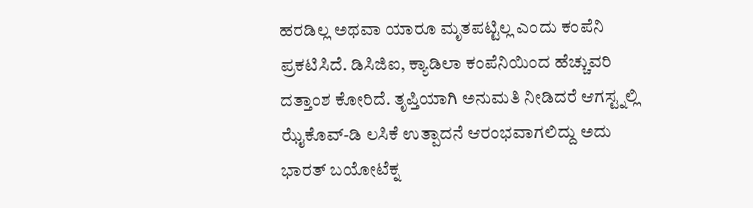ಹರಡಿಲ್ಲ ಅಥವಾ ಯಾರೂ ಮೃತಪಟ್ಟಿಲ್ಲ ಎಂದು ಕಂಪೆನಿ ಪ್ರಕಟಿಸಿದೆ. ಡಿಸಿಜಿಐ, ಕ್ಯಾಡಿಲಾ ಕಂಪೆನಿಯಿಂದ ಹೆಚ್ಚುವರಿ ದತ್ತಾಂಶ ಕೋರಿದೆ. ತೃಪ್ತಿಯಾಗಿ ಅನುಮತಿ ನೀಡಿದರೆ ಆಗಸ್ಟ್ನಲ್ಲಿ ಝೈಕೊವ್-ಡಿ ಲಸಿಕೆ ಉತ್ಪಾದನೆ ಆರಂಭವಾಗಲಿದ್ದು ಅದು ಭಾರತ್ ಬಯೋಟೆಕ್ನ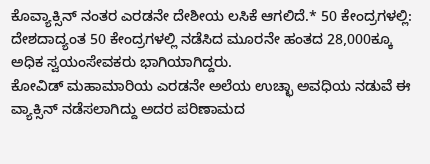ಕೊವ್ಯಾಕ್ಸಿನ್ ನಂತರ ಎರಡನೇ ದೇಶೀಯ ಲಸಿಕೆ ಆಗಲಿದೆ.* 50 ಕೇಂದ್ರಗಳಲ್ಲಿ: ದೇಶದಾದ್ಯಂತ 50 ಕೇಂದ್ರಗಳಲ್ಲಿ ನಡೆಸಿದ ಮೂರನೇ ಹಂತದ 28,000ಕ್ಕೂ ಅಧಿಕ ಸ್ವಯಂಸೇವಕರು ಭಾಗಿಯಾಗಿದ್ದರು.
ಕೋವಿಡ್ ಮಹಾಮಾರಿಯ ಎರಡನೇ ಅಲೆಯ ಉಚ್ಛಾ ಅವಧಿಯ ನಡುವೆ ಈ ವ್ಯಾಕ್ಸಿನ್ ನಡೆಸಲಾಗಿದ್ದು ಅದರ ಪರಿಣಾಮದ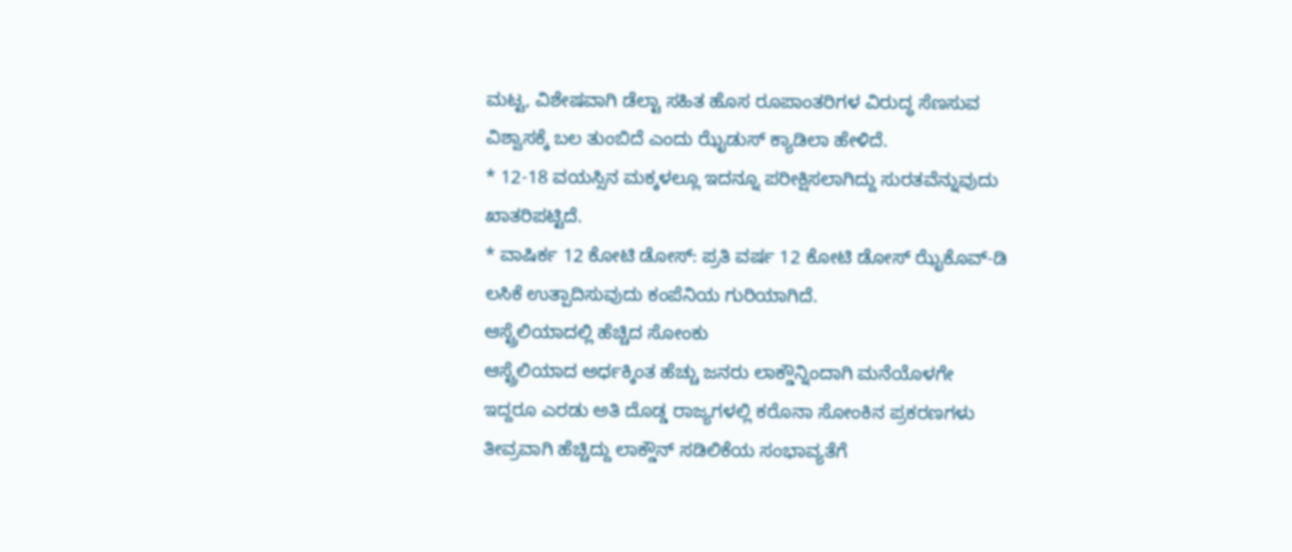ಮಟ್ಟ, ವಿಶೇಷವಾಗಿ ಡೆಲ್ಟಾ ಸಹಿತ ಹೊಸ ರೂಪಾಂತರಿಗಳ ವಿರುದ್ಧ ಸೆಣಸುವ ವಿಶ್ವಾಸಕ್ಕೆ ಬಲ ತುಂಬಿದೆ ಎಂದು ಝೈಡುಸ್ ಕ್ಯಾಡಿಲಾ ಹೇಳಿದೆ.
* 12-18 ವಯಸ್ಸಿನ ಮಕ್ಕಳಲ್ಲೂ ಇದನ್ನೂ ಪರೀಕ್ಷಿಸಲಾಗಿದ್ದು ಸುರತವೆನ್ನುವುದು ಖಾತರಿಪಟ್ಟಿದೆ.
* ವಾಷಿರ್ಕ 12 ಕೋಟಿ ಡೋಸ್: ಪ್ರತಿ ವರ್ಷ 12 ಕೋಟಿ ಡೋಸ್ ಝೈಕೊವ್-ಡಿ ಲಸಿಕೆ ಉತ್ಪಾದಿಸುವುದು ಕಂಪೆನಿಯ ಗುರಿಯಾಗಿದೆ.
ಆಸ್ಟ್ರೆಲಿಯಾದಲ್ಲಿ ಹೆಚ್ಚಿದ ಸೋಂಕು
ಆಸ್ಟ್ರೆಲಿಯಾದ ಅರ್ಧಕ್ಕಿಂತ ಹೆಚ್ಚು ಜನರು ಲಾಕ್ಡೌನ್ನಿಂದಾಗಿ ಮನೆಯೊಳಗೇ ಇದ್ದರೂ ಎರಡು ಅತಿ ದೊಡ್ಡ ರಾಜ್ಯಗಳಲ್ಲಿ ಕರೊನಾ ಸೋಂಕಿನ ಪ್ರಕರಣಗಳು ತೀವ್ರವಾಗಿ ಹೆಚ್ಚಿದ್ದು ಲಾಕ್ಡೌನ್ ಸಡಿಲಿಕೆಯ ಸಂಭಾವ್ಯತೆಗೆ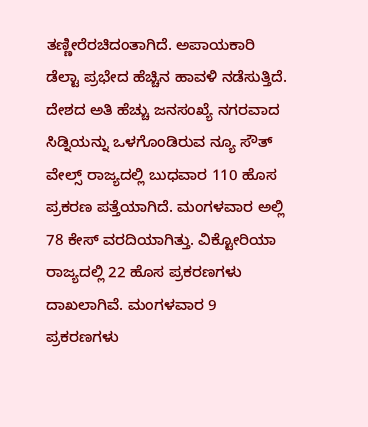ತಣ್ಣೀರೆರಚಿದಂತಾಗಿದೆ. ಅಪಾಯಕಾರಿ ಡೆಲ್ಟಾ ಪ್ರಭೇದ ಹೆಚ್ಚಿನ ಹಾವಳಿ ನಡೆಸುತ್ತಿದೆ. ದೇಶದ ಅತಿ ಹೆಚ್ಚು ಜನಸಂಖ್ಯೆ ನಗರವಾದ ಸಿಡ್ನಿಯನ್ನು ಒಳಗೊಂಡಿರುವ ನ್ಯೂ ಸೌತ್ ವೇಲ್ಸ್ ರಾಜ್ಯದಲ್ಲಿ ಬುಧವಾರ 110 ಹೊಸ ಪ್ರಕರಣ ಪತ್ತೆಯಾಗಿದೆ. ಮಂಗಳವಾರ ಅಲ್ಲಿ 78 ಕೇಸ್ ವರದಿಯಾಗಿತ್ತು. ವಿಕ್ಟೋರಿಯಾ ರಾಜ್ಯದಲ್ಲಿ 22 ಹೊಸ ಪ್ರಕರಣಗಳು ದಾಖಲಾಗಿವೆ. ಮಂಗಳವಾರ 9 ಪ್ರಕರಣಗಳು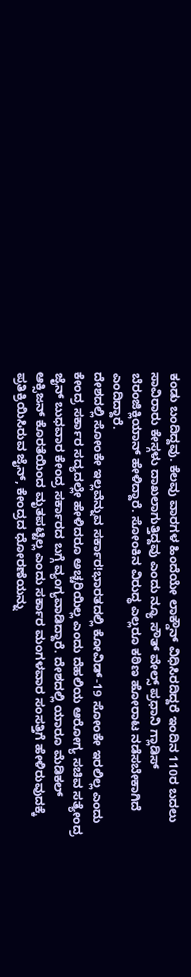ಕಂಡು ಬಂದಿದ್ದವು. ಕೆಲವು ವಾರಗಳ ಹಿಂದೆಯೇ ಲಾಕ್ಡೌನ್ ವಿಧಿಸಿರದಿದ್ದರೆ ಇಂದಿನ 110ರ ಬದಲು ಸಾವಿರಾರು ಕೇಸ್ಗಳು ದಾಖಲಾಗುತ್ತಿದ್ದವು ಎಂದು ನ್ಯೂ ಸೌತ್ ವೇಲ್ಸ್ ಪ್ರಧಾನಿ ಗ್ಲಾಡಿಸ್ ಬೆರಂಜಿಕ್ಲಿಯಾನ್ ಹೇಳಿದ್ದಾರೆ. ಸೋಂಕಿನ ವಿರುದ್ಧ ಎಲ್ಲರೂ ಕಠಿಣ ಹೋರಾಟ ನಡೆಸಬೇಕಾಗಿದೆ ಎಂದಿದ್ದಾರೆ.
ದೇಶದಲ್ಲಿ ಸೋಂಕೇ ಇಲ್ಲವೆನ್ನುವ ಸರ್ಕಾರ!ಭಾರತದಲ್ಲಿ ಕೋವಿಡ್-19 ಸೋಂಕೇ ಇರಲಿಲ್ಲ ಎಂದು ಕೇಂದ್ರ ಸರ್ಕಾರ ಸದ್ಯದಲ್ಲೇ ಹೇಳಿದರೂ ಅಚ್ಚರಿಯಿಲ್ಲ ಎಂದು ದೆಹಲಿಯ ಆರೋಗ್ಯ ಸಚಿವ ಸತ್ಯೇಂದ್ರ ಜೈನ್ ಬುಧವಾರ ಕೇಂದ್ರ ಸರ್ಕಾರದ ಬಗ್ಗೆ ವ್ಯಂಗ್ಯವಾಡಿದ್ದಾರೆ. ದೇಶದಲ್ಲಿ ಯಾರೂ ಮೆಡಿಕಲ್ ಆಕ್ಸಿಜನ್ ಕೊರತೆಯಿಂದ ಮೃತಪಟ್ಟಿಲ್ಲ ಎಂದು ಸರ್ಕಾರ ಮಂಗಳವಾರ ಸಂಸತ್ತಿಗೆ ಹೇಳಿರುವುದಕ್ಕೆ ಪ್ರತಿಕ್ರಿಯಿಸಿರುವ ಜೈನ್, ಕೇಂದ್ರದ ಧೋರಣೆಯನ್ನು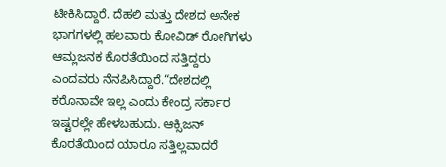ಟೀಕಿಸಿದ್ದಾರೆ. ದೆಹಲಿ ಮತ್ತು ದೇಶದ ಅನೇಕ ಭಾಗಗಳಲ್ಲಿ ಹಲವಾರು ಕೋವಿಡ್ ರೋಗಿಗಳು ಆಮ್ಲಜನಕ ಕೊರತೆಯಿಂದ ಸತ್ತಿದ್ದರು ಎಂದವರು ನೆನಪಿಸಿದ್ದಾರೆ.“ದೇಶದಲ್ಲಿ ಕರೊನಾವೇ ಇಲ್ಲ ಎಂದು ಕೇಂದ್ರ ಸರ್ಕಾರ ಇಷ್ಟರಲ್ಲೇ ಹೇಳಬಹುದು. ಆಕ್ಸಿಜನ್ ಕೊರತೆಯಿಂದ ಯಾರೂ ಸತ್ತಿಲ್ಲವಾದರೆ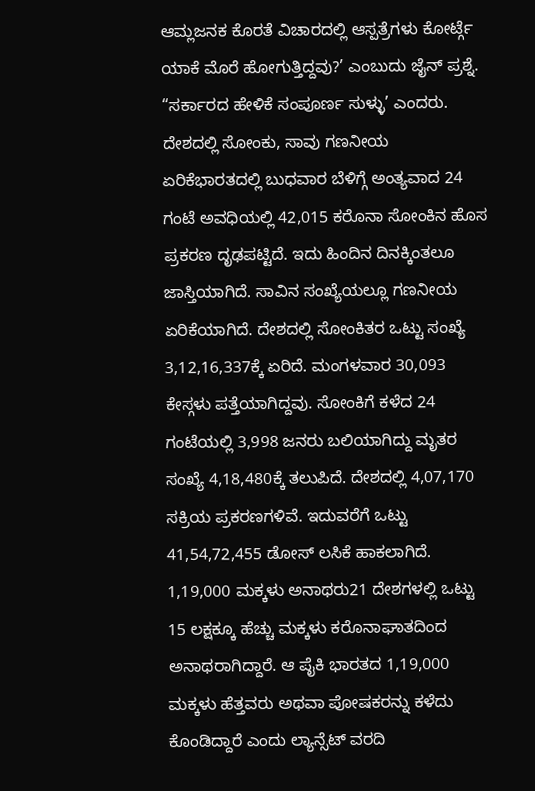ಆಮ್ಲಜನಕ ಕೊರತೆ ವಿಚಾರದಲ್ಲಿ ಆಸ್ಪತ್ರೆಗಳು ಕೋರ್ಟ್ಗೆ ಯಾಕೆ ಮೊರೆ ಹೋಗುತ್ತಿದ್ದವು?’ ಎಂಬುದು ಜೈನ್ ಪ್ರಶ್ನೆ. “ಸರ್ಕಾರದ ಹೇಳಿಕೆ ಸಂಪೂರ್ಣ ಸುಳ್ಳು’ ಎಂದರು.
ದೇಶದಲ್ಲಿ ಸೋಂಕು, ಸಾವು ಗಣನೀಯ ಏರಿಕೆಭಾರತದಲ್ಲಿ ಬುಧವಾರ ಬೆಳಿಗ್ಗೆ ಅಂತ್ಯವಾದ 24 ಗಂಟೆ ಅವಧಿಯಲ್ಲಿ 42,015 ಕರೊನಾ ಸೋಂಕಿನ ಹೊಸ ಪ್ರಕರಣ ದೃಢಪಟ್ಟಿದೆ. ಇದು ಹಿಂದಿನ ದಿನಕ್ಕಿಂತಲೂ ಜಾಸ್ತಿಯಾಗಿದೆ. ಸಾವಿನ ಸಂಖ್ಯೆಯಲ್ಲೂ ಗಣನೀಯ ಏರಿಕೆಯಾಗಿದೆ. ದೇಶದಲ್ಲಿ ಸೋಂಕಿತರ ಒಟ್ಟು ಸಂಖ್ಯೆ 3,12,16,337ಕ್ಕೆ ಏರಿದೆ. ಮಂಗಳವಾರ 30,093 ಕೇಸ್ಗಳು ಪತ್ತೆಯಾಗಿದ್ದವು. ಸೋಂಕಿಗೆ ಕಳೆದ 24 ಗಂಟೆಯಲ್ಲಿ 3,998 ಜನರು ಬಲಿಯಾಗಿದ್ದು ಮೃತರ ಸಂಖ್ಯೆ 4,18,480ಕ್ಕೆ ತಲುಪಿದೆ. ದೇಶದಲ್ಲಿ 4,07,170 ಸಕ್ರಿಯ ಪ್ರಕರಣಗಳಿವೆ. ಇದುವರೆಗೆ ಒಟ್ಟು 41,54,72,455 ಡೋಸ್ ಲಸಿಕೆ ಹಾಕಲಾಗಿದೆ.
1,19,000 ಮಕ್ಕಳು ಅನಾಥರು21 ದೇಶಗಳಲ್ಲಿ ಒಟ್ಟು 15 ಲಕ್ಷಕ್ಕೂ ಹೆಚ್ಚು ಮಕ್ಕಳು ಕರೊನಾಘಾತದಿಂದ ಅನಾಥರಾಗಿದ್ದಾರೆ. ಆ ಪೈಕಿ ಭಾರತದ 1,19,000 ಮಕ್ಕಳು ಹೆತ್ತವರು ಅಥವಾ ಪೋಷಕರನ್ನು ಕಳೆದು ಕೊಂಡಿದ್ದಾರೆ ಎಂದು ಲ್ಯಾನ್ಸೆಟ್ ವರದಿ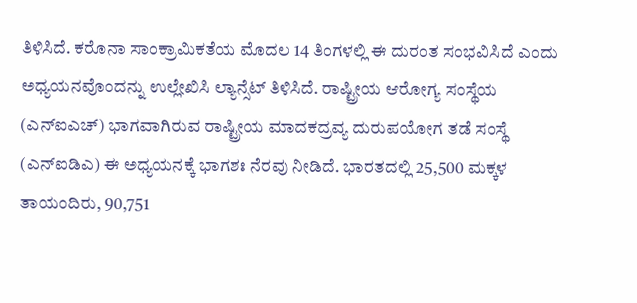ತಿಳಿಸಿದೆ. ಕರೊನಾ ಸಾಂಕ್ರಾಮಿಕತೆಯ ಮೊದಲ 14 ತಿಂಗಳಲ್ಲಿ ಈ ದುರಂತ ಸಂಭವಿಸಿದೆ ಎಂದು ಅಧ್ಯಯನವೊಂದನ್ನು ಉಲ್ಲೇಖಿಸಿ ಲ್ಯಾನ್ಸೆಟ್ ತಿಳಿಸಿದೆ. ರಾಷ್ಟ್ರೀಯ ಆರೋಗ್ಯ ಸಂಸ್ಥೆಯ (ಎನ್ಐಎಚ್) ಭಾಗವಾಗಿರುವ ರಾಷ್ಟ್ರೀಯ ಮಾದಕದ್ರವ್ಯ ದುರುಪಯೋಗ ತಡೆ ಸಂಸ್ಥೆ (ಎನ್ಐಡಿಎ) ಈ ಅಧ್ಯಯನಕ್ಕೆ ಭಾಗಶಃ ನೆರವು ನೀಡಿದೆ. ಭಾರತದಲ್ಲಿ 25,500 ಮಕ್ಕಳ ತಾಯಂದಿರು, 90,751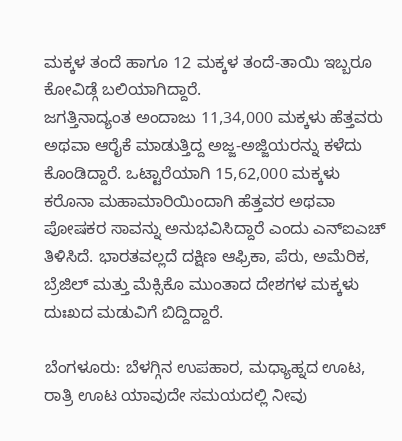ಮಕ್ಕಳ ತಂದೆ ಹಾಗೂ 12 ಮಕ್ಕಳ ತಂದೆ-ತಾಯಿ ಇಬ್ಬರೂ ಕೋವಿಡ್ಗೆ ಬಲಿಯಾಗಿದ್ದಾರೆ.
ಜಗತ್ತಿನಾದ್ಯಂತ ಅಂದಾಜು 11,34,000 ಮಕ್ಕಳು ಹೆತ್ತವರು ಅಥವಾ ಆರೈಕೆ ಮಾಡುತ್ತಿದ್ದ ಅಜ್ಜ-ಅಜ್ಜಿಯರನ್ನು ಕಳೆದು ಕೊಂಡಿದ್ದಾರೆ. ಒಟ್ಟಾರೆಯಾಗಿ 15,62,000 ಮಕ್ಕಳು ಕರೊನಾ ಮಹಾಮಾರಿಯಿಂದಾಗಿ ಹೆತ್ತವರ ಅಥವಾ ಪೋಷಕರ ಸಾವನ್ನು ಅನುಭವಿಸಿದ್ದಾರೆ ಎಂದು ಎನ್ಐಎಚ್ ತಿಳಿಸಿದೆ. ಭಾರತವಲ್ಲದೆ ದಕ್ಷಿಣ ಆಫ್ರಿಕಾ, ಪೆರು, ಅಮೆರಿಕ, ಬ್ರೆಜಿಲ್ ಮತ್ತು ಮೆಕ್ಸಿಕೊ ಮುಂತಾದ ದೇಶಗಳ ಮಕ್ಕಳು ದುಃಖದ ಮಡುವಿಗೆ ಬಿದ್ದಿದ್ದಾರೆ.

ಬೆಂಗಳೂರು: ಬೆಳಗ್ಗಿನ ಉಪಹಾರ, ಮಧ್ಯಾಹ್ನದ ಊಟ, ರಾತ್ರಿ ಊಟ ಯಾವುದೇ ಸಮಯದಲ್ಲಿ ನೀವು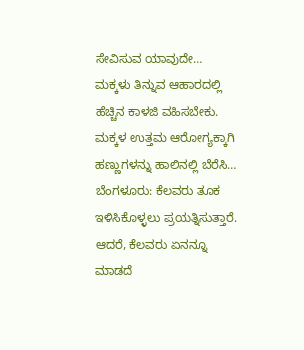ಸೇವಿಸುವ ಯಾವುದೇ…
ಮಕ್ಕಳು ತಿನ್ನುವ ಆಹಾರದಲ್ಲಿ ಹೆಚ್ಚಿನ ಕಾಳಜಿ ವಹಿಸಬೇಕು. ಮಕ್ಕಳ ಉತ್ತಮ ಆರೋಗ್ಯಕ್ಕಾಗಿ ಹಣ್ಣುಗಳನ್ನು ಹಾಲಿನಲ್ಲಿ ಬೆರೆಸಿ…
ಬೆಂಗಳೂರು: ಕೆಲವರು ತೂಕ ಇಳಿಸಿಕೊಳ್ಳಲು ಪ್ರಯತ್ನಿಸುತ್ತಾರೆ. ಆದರೆ, ಕೆಲವರು ಏನನ್ನೂ ಮಾಡದೆ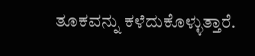ತೂಕವನ್ನು ಕಳೆದುಕೊಳ್ಳುತ್ತಾರೆ.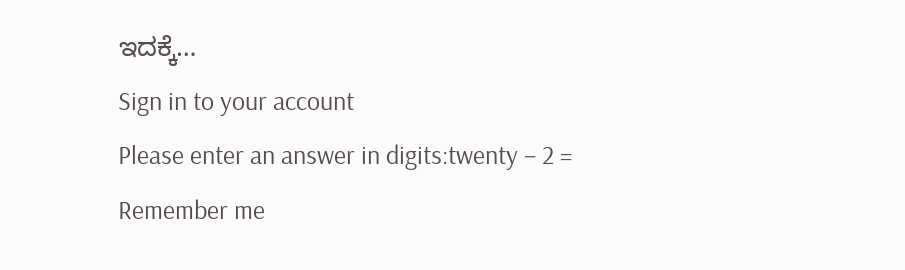ಇದಕ್ಕೆ…
Sign in to your account
Please enter an answer in digits:twenty − 2 =
Remember me